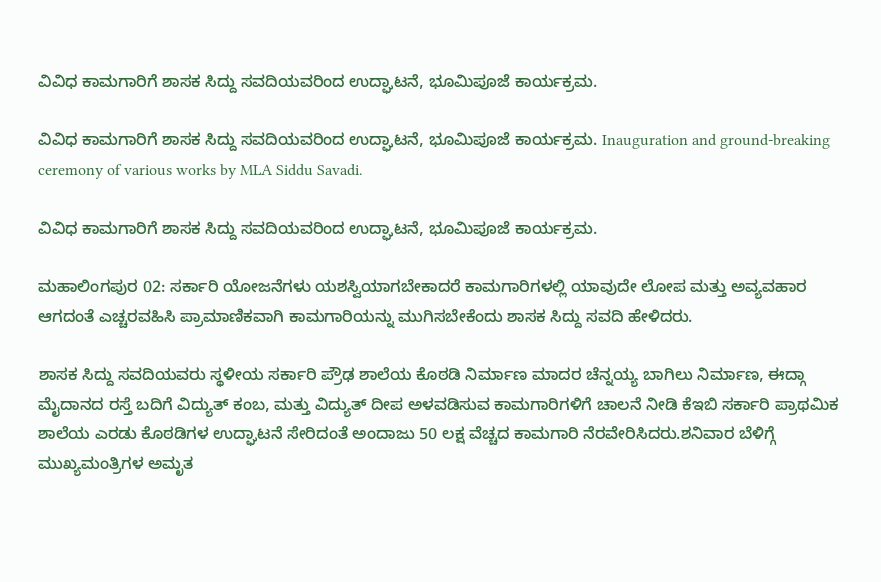ವಿವಿಧ ಕಾಮಗಾರಿಗೆ ಶಾಸಕ ಸಿದ್ದು ಸವದಿಯವರಿಂದ ಉದ್ಘಾಟನೆ, ಭೂಮಿಪೂಜೆ ಕಾರ್ಯಕ್ರಮ.

ವಿವಿಧ ಕಾಮಗಾರಿಗೆ ಶಾಸಕ ಸಿದ್ದು ಸವದಿಯವರಿಂದ ಉದ್ಘಾಟನೆ, ಭೂಮಿಪೂಜೆ ಕಾರ್ಯಕ್ರಮ. Inauguration and ground-breaking ceremony of various works by MLA Siddu Savadi.

ವಿವಿಧ ಕಾಮಗಾರಿಗೆ ಶಾಸಕ ಸಿದ್ದು ಸವದಿಯವರಿಂದ ಉದ್ಘಾಟನೆ, ಭೂಮಿಪೂಜೆ ಕಾರ್ಯಕ್ರಮ.

ಮಹಾಲಿಂಗಪುರ 02: ಸರ್ಕಾರಿ ಯೋಜನೆಗಳು ಯಶಸ್ವಿಯಾಗಬೇಕಾದರೆ ಕಾಮಗಾರಿಗಳಲ್ಲಿ ಯಾವುದೇ ಲೋಪ ಮತ್ತು ಅವ್ಯವಹಾರ ಆಗದಂತೆ ಎಚ್ಚರವಹಿಸಿ ಪ್ರಾಮಾಣಿಕವಾಗಿ ಕಾಮಗಾರಿಯನ್ನು ಮುಗಿಸಬೇಕೆಂದು ಶಾಸಕ ಸಿದ್ದು ಸವದಿ ಹೇಳಿದರು.

ಶಾಸಕ ಸಿದ್ದು ಸವದಿಯವರು ಸ್ಥಳೀಯ ಸರ್ಕಾರಿ ಪ್ರೌಢ ಶಾಲೆಯ ಕೊಠಡಿ ನಿರ್ಮಾಣ ಮಾದರ ಚೆನ್ನಯ್ಯ ಬಾಗಿಲು ನಿರ್ಮಾಣ, ಈದ್ಗಾ ಮೈದಾನದ ರಸ್ತೆ ಬದಿಗೆ ವಿದ್ಯುತ್ ಕಂಬ, ಮತ್ತು ವಿದ್ಯುತ್ ದೀಪ ಅಳವಡಿಸುವ ಕಾಮಗಾರಿಗಳಿಗೆ ಚಾಲನೆ ನೀಡಿ ಕೆಇಬಿ ಸರ್ಕಾರಿ ಪ್ರಾಥಮಿಕ ಶಾಲೆಯ ಎರಡು ಕೊಠಡಿಗಳ ಉದ್ಘಾಟನೆ ಸೇರಿದಂತೆ ಅಂದಾಜು 50 ಲಕ್ಷ ವೆಚ್ಚದ ಕಾಮಗಾರಿ ನೆರವೇರಿಸಿದರು.ಶನಿವಾರ ಬೆಳಿಗ್ಗೆ ಮುಖ್ಯಮಂತ್ರಿಗಳ ಅಮೃತ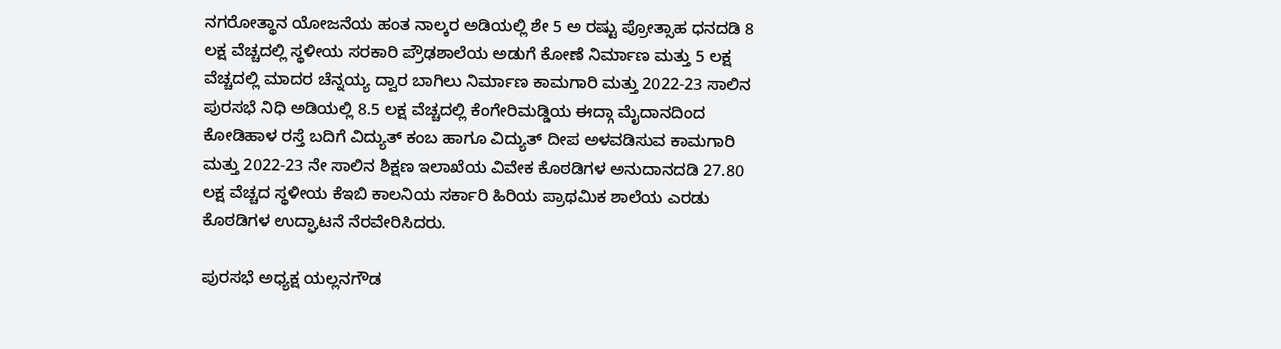ನಗರೋತ್ಥಾನ ಯೋಜನೆಯ ಹಂತ ನಾಲ್ಕರ ಅಡಿಯಲ್ಲಿ ಶೇ 5 ಅ ರಷ್ಟು ಪ್ರೋತ್ಸಾಹ ಧನದಡಿ 8 ಲಕ್ಷ ವೆಚ್ಚದಲ್ಲಿ ಸ್ಥಳೀಯ ಸರಕಾರಿ ಪ್ರೌಢಶಾಲೆಯ ಅಡುಗೆ ಕೋಣೆ ನಿರ್ಮಾಣ ಮತ್ತು 5 ಲಕ್ಷ ವೆಚ್ಚದಲ್ಲಿ ಮಾದರ ಚೆನ್ನಯ್ಯ ದ್ವಾರ ಬಾಗಿಲು ನಿರ್ಮಾಣ ಕಾಮಗಾರಿ ಮತ್ತು 2022-23 ಸಾಲಿನ ಪುರಸಭೆ ನಿಧಿ ಅಡಿಯಲ್ಲಿ 8.5 ಲಕ್ಷ ವೆಚ್ಚದಲ್ಲಿ ಕೆಂಗೇರಿಮಡ್ಡಿಯ ಈದ್ಗಾ ಮೈದಾನದಿಂದ ಕೋಡಿಹಾಳ ರಸ್ತೆ ಬದಿಗೆ ವಿದ್ಯುತ್ ಕಂಬ ಹಾಗೂ ವಿದ್ಯುತ್ ದೀಪ ಅಳವಡಿಸುವ ಕಾಮಗಾರಿ ಮತ್ತು 2022-23 ನೇ ಸಾಲಿನ ಶಿಕ್ಷಣ ಇಲಾಖೆಯ ವಿವೇಕ ಕೊಠಡಿಗಳ ಅನುದಾನದಡಿ 27.80 ಲಕ್ಷ ವೆಚ್ಚದ ಸ್ಥಳೀಯ ಕೆಇಬಿ ಕಾಲನಿಯ ಸರ್ಕಾರಿ ಹಿರಿಯ ಪ್ರಾಥಮಿಕ ಶಾಲೆಯ ಎರಡು ಕೊಠಡಿಗಳ ಉದ್ಘಾಟನೆ ನೆರವೇರಿಸಿದರು.

ಪುರಸಭೆ ಅಧ್ಯಕ್ಷ ಯಲ್ಲನಗೌಡ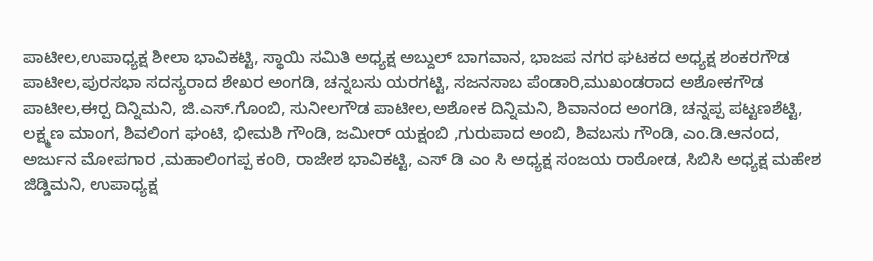ಪಾಟೀಲ,ಉಪಾಧ್ಯಕ್ಷ ಶೀಲಾ ಭಾವಿಕಟ್ಟಿ, ಸ್ಥಾಯಿ ಸಮಿತಿ ಅಧ್ಯಕ್ಷ ಅಬ್ದುಲ್ ಬಾಗವಾನ, ಭಾಜಪ ನಗರ ಘಟಕದ ಅಧ್ಯಕ್ಷ ಶಂಕರಗೌಡ ಪಾಟೀಲ,ಪುರಸಭಾ ಸದಸ್ಯರಾದ ಶೇಖರ ಅಂಗಡಿ, ಚನ್ನಬಸು ಯರಗಟ್ಟಿ, ಸಜನಸಾಬ ಪೆಂಡಾರಿ,ಮುಖಂಡರಾದ ಅಶೋಕಗೌಡ ಪಾಟೀಲ,ಈರ‍್ಪ ದಿನ್ನಿಮನಿ, ಜಿ.ಎಸ್‌.ಗೊಂಬಿ, ಸುನೀಲಗೌಡ ಪಾಟೀಲ,ಅಶೋಕ ದಿನ್ನಿಮನಿ, ಶಿವಾನಂದ ಅಂಗಡಿ, ಚನ್ನಪ್ಪ ಪಟ್ಟಣಶೆಟ್ಟಿ, ಲಕ್ಷ್ಮಣ ಮಾಂಗ, ಶಿವಲಿಂಗ ಘಂಟಿ, ಭೀಮಶಿ ಗೌಂಡಿ, ಜಮೀರ್ ಯಕ್ಷಂಬಿ ,ಗುರುಪಾದ ಅಂಬಿ, ಶಿವಬಸು ಗೌಂಡಿ, ಎಂ.ಡಿ.ಆನಂದ, ಅರ್ಜುನ ಮೋಪಗಾರ ,ಮಹಾಲಿಂಗಪ್ಪ ಕಂಠಿ, ರಾಜೇಶ ಭಾವಿಕಟ್ಟಿ, ಎಸ್ ಡಿ ಎಂ ಸಿ ಅಧ್ಯಕ್ಷ ಸಂಜಯ ರಾಠೋಡ, ಸಿಬಿಸಿ ಅಧ್ಯಕ್ಷ ಮಹೇಶ ಜಿಡ್ಡಿಮನಿ, ಉಪಾಧ್ಯಕ್ಷ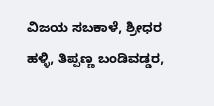ವಿಜಯ ಸಬಕಾಳೆ, ಶ್ರೀಧರ ಹಳ್ಳಿ, ತಿಪ್ಪಣ್ಣ ಬಂಡಿವಡ್ಡರ,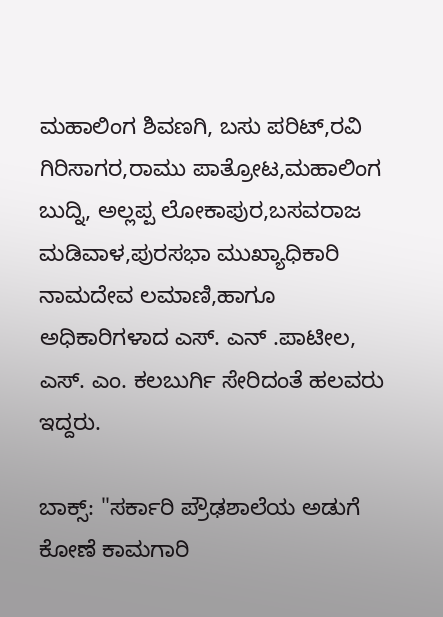ಮಹಾಲಿಂಗ ಶಿವಣಗಿ, ಬಸು ಪರಿಟ್,ರವಿ ಗಿರಿಸಾಗರ,ರಾಮು ಪಾತ್ರೋಟ,ಮಹಾಲಿಂಗ ಬುದ್ನಿ, ಅಲ್ಲಪ್ಪ ಲೋಕಾಪುರ,ಬಸವರಾಜ ಮಡಿವಾಳ,ಪುರಸಭಾ ಮುಖ್ಯಾಧಿಕಾರಿ ನಾಮದೇವ ಲಮಾಣಿ,ಹಾಗೂ ಅಧಿಕಾರಿಗಳಾದ ಎಸ್‌. ಎನ್ .ಪಾಟೀಲ, ಎಸ್‌. ಎಂ. ಕಲಬುರ್ಗಿ ಸೇರಿದಂತೆ ಹಲವರು ಇದ್ದರು.

ಬಾಕ್ಸ್‌: "ಸರ್ಕಾರಿ ಪ್ರೌಢಶಾಲೆಯ ಅಡುಗೆ ಕೋಣೆ ಕಾಮಗಾರಿ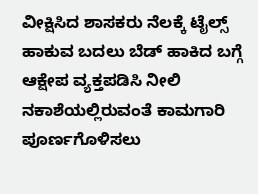ವೀಕ್ಷಿಸಿದ ಶಾಸಕರು ನೆಲಕ್ಕೆ ಟೈಲ್ಸ್‌ ಹಾಕುವ ಬದಲು ಬೆಡ್ ಹಾಕಿದ ಬಗ್ಗೆ ಆಕ್ಷೇಪ ವ್ಯಕ್ತಪಡಿಸಿ ನೀಲಿ ನಕಾಶೆಯಲ್ಲಿರುವಂತೆ ಕಾಮಗಾರಿ ಪೂರ್ಣಗೊಳಿಸಲು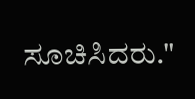ಸೂಚಿಸಿದರು."